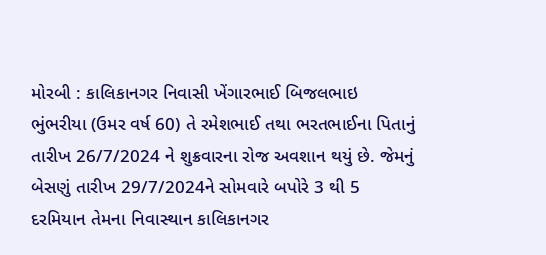મોરબી : કાલિકાનગર નિવાસી ખેંગારભાઈ બિજલભાઇ ભુંભરીયા (ઉમર વર્ષ 60) તે રમેશભાઈ તથા ભરતભાઈના પિતાનું તારીખ 26/7/2024 ને શુક્રવારના રોજ અવશાન થયું છે. જેમનું બેસણું તારીખ 29/7/2024ને સોમવારે બપોરે 3 થી 5 દરમિયાન તેમના નિવાસ્થાન કાલિકાનગર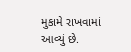મુકામે રાખવામાં આવ્યું છે.